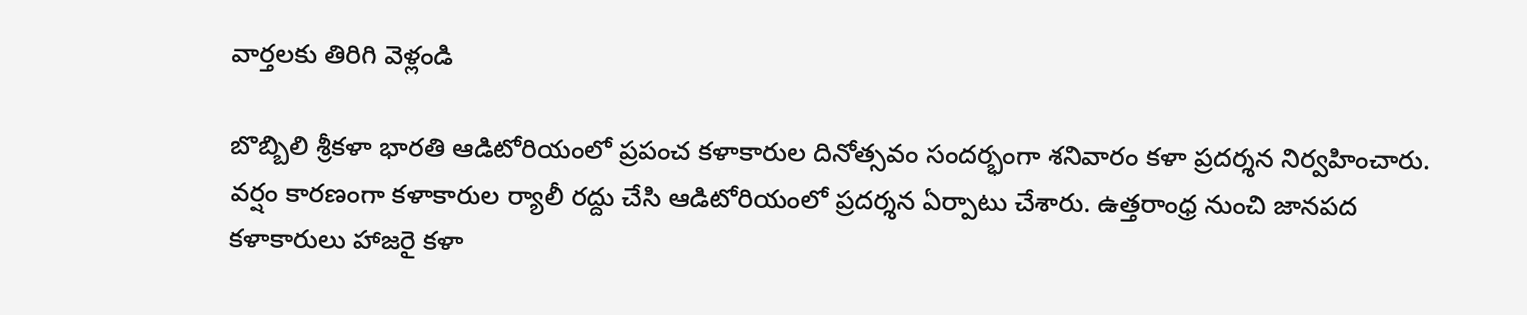వార్తలకు తిరిగి వెళ్లండి

బొబ్బిలి శ్రీకళా భారతి ఆడిటోరియంలో ప్రపంచ కళాకారుల దినోత్సవం సందర్భంగా శనివారం కళా ప్రదర్శన నిర్వహించారు. వర్షం కారణంగా కళాకారుల ర్యాలీ రద్దు చేసి ఆడిటోరియంలో ప్రదర్శన ఏర్పాటు చేశారు. ఉత్తరాంధ్ర నుంచి జానపద కళాకారులు హాజరై కళా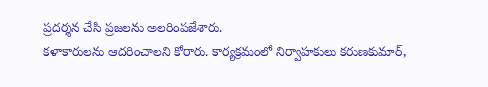ప్రదర్శన చేసి ప్రజలను అలరింపజేశారు.
కళాకారులను ఆదరించాలని కోరారు. కార్యక్రమంలో నిర్వాహకులు కరుణకుమార్,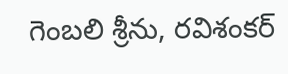గెంబలి శ్రీను, రవిశంకర్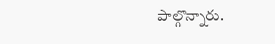పాల్గొన్నారు.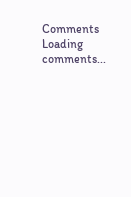Comments
Loading comments...